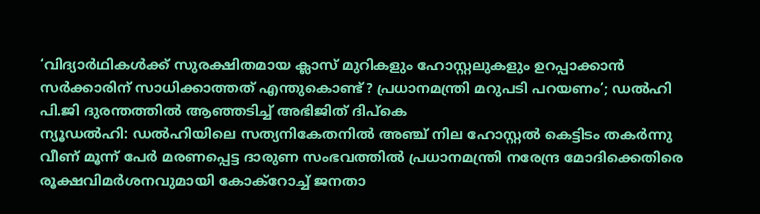‘വിദ്യാർഥികൾക്ക് സുരക്ഷിതമായ ക്ലാസ് മുറികളും ഹോസ്റ്റലുകളും ഉറപ്പാക്കാൻ സർക്കാരിന് സാധിക്കാത്തത് എന്തുകൊണ്ട്? പ്രധാനമന്ത്രി മറുപടി പറയണം’; ഡൽഹി പി.ജി ദുരന്തത്തിൽ ആഞ്ഞടിച്ച് അഭിജിത് ദിപ്കെ
ന്യൂഡൽഹി: ഡൽഹിയിലെ സത്യനികേതനിൽ അഞ്ച് നില ഹോസ്റ്റൽ കെട്ടിടം തകർന്നു വീണ് മൂന്ന് പേർ മരണപ്പെട്ട ദാരുണ സംഭവത്തിൽ പ്രധാനമന്ത്രി നരേന്ദ്ര മോദിക്കെതിരെ രൂക്ഷവിമർശനവുമായി കോക്റോച്ച് ജനതാ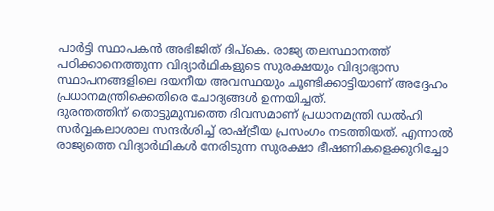പാർട്ടി സ്ഥാപകൻ അഭിജിത് ദിപ്കെ. രാജ്യ തലസ്ഥാനത്ത് പഠിക്കാനെത്തുന്ന വിദ്യാർഥികളുടെ സുരക്ഷയും വിദ്യാഭ്യാസ സ്ഥാപനങ്ങളിലെ ദയനീയ അവസ്ഥയും ചൂണ്ടിക്കാട്ടിയാണ് അദ്ദേഹം പ്രധാനമന്ത്രിക്കെതിരെ ചോദ്യങ്ങൾ ഉന്നയിച്ചത്.
ദുരന്തത്തിന് തൊട്ടുമുമ്പത്തെ ദിവസമാണ് പ്രധാനമന്ത്രി ഡൽഹി സർവ്വകലാശാല സന്ദർശിച്ച് രാഷ്ട്രീയ പ്രസംഗം നടത്തിയത്. എന്നാൽ രാജ്യത്തെ വിദ്യാർഥികൾ നേരിടുന്ന സുരക്ഷാ ഭീഷണികളെക്കുറിച്ചോ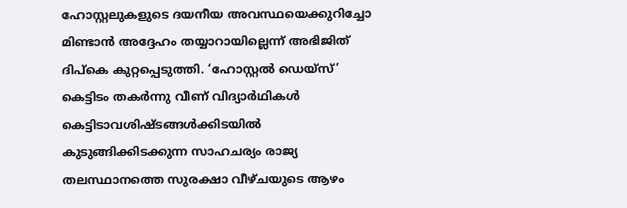ഹോസ്റ്റലുകളുടെ ദയനീയ അവസ്ഥയെക്കുറിച്ചോ മിണ്ടാൻ അദ്ദേഹം തയ്യാറായില്ലെന്ന് അഭിജിത് ദിപ്കെ കുറ്റപ്പെടുത്തി. ‘ഹോസ്റ്റൽ ഡെയ്സ്’ കെട്ടിടം തകർന്നു വീണ് വിദ്യാർഥികൾ കെട്ടിടാവശിഷ്ടങ്ങൾക്കിടയിൽ കുടുങ്ങിക്കിടക്കുന്ന സാഹചര്യം രാജ്യ തലസ്ഥാനത്തെ സുരക്ഷാ വീഴ്ചയുടെ ആഴം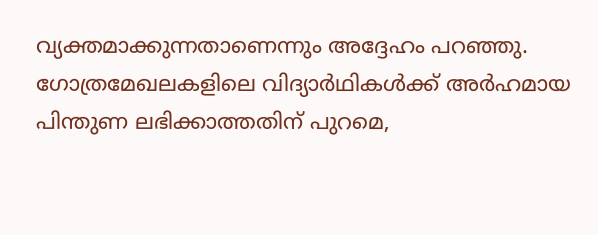വ്യക്തമാക്കുന്നതാണെന്നും അദ്ദേഹം പറഞ്ഞു.
ഗോത്രമേഖലകളിലെ വിദ്യാർഥികൾക്ക് അർഹമായ പിന്തുണ ലഭിക്കാത്തതിന് പുറമെ,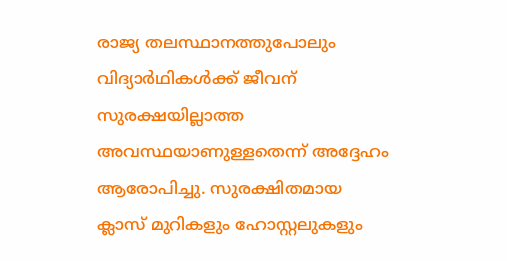രാജ്യ തലസ്ഥാനത്തുപോലും വിദ്യാർഥികൾക്ക് ജീവന് സുരക്ഷയില്ലാത്ത അവസ്ഥയാണുള്ളതെന്ന് അദ്ദേഹം ആരോപിച്ചു. സുരക്ഷിതമായ ക്ലാസ് മുറികളും ഹോസ്റ്റലുകളും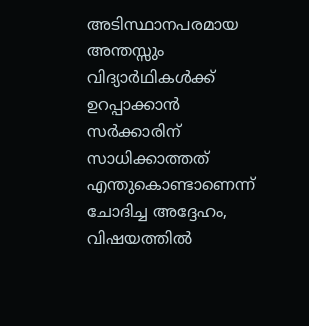അടിസ്ഥാനപരമായ അന്തസ്സും വിദ്യാർഥികൾക്ക് ഉറപ്പാക്കാൻ സർക്കാരിന് സാധിക്കാത്തത് എന്തുകൊണ്ടാണെന്ന് ചോദിച്ച അദ്ദേഹം, വിഷയത്തിൽ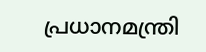പ്രധാനമന്ത്രി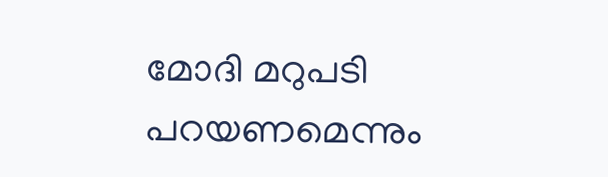മോദി മറുപടി പറയണമെന്നും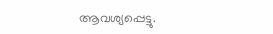ആവശ്യപ്പെട്ടു.